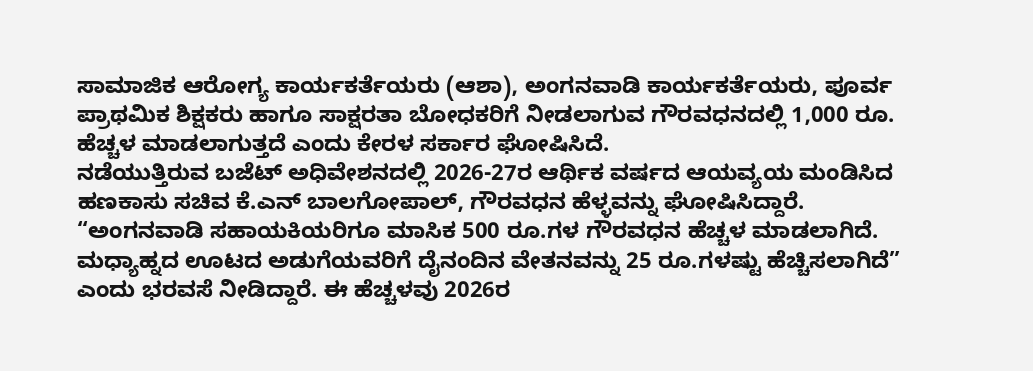ಸಾಮಾಜಿಕ ಆರೋಗ್ಯ ಕಾರ್ಯಕರ್ತೆಯರು (ಆಶಾ), ಅಂಗನವಾಡಿ ಕಾರ್ಯಕರ್ತೆಯರು, ಪೂರ್ವ ಪ್ರಾಥಮಿಕ ಶಿಕ್ಷಕರು ಹಾಗೂ ಸಾಕ್ಷರತಾ ಬೋಧಕರಿಗೆ ನೀಡಲಾಗುವ ಗೌರವಧನದಲ್ಲಿ 1,000 ರೂ. ಹೆಚ್ಚಳ ಮಾಡಲಾಗುತ್ತದೆ ಎಂದು ಕೇರಳ ಸರ್ಕಾರ ಘೋಷಿಸಿದೆ.
ನಡೆಯುತ್ತಿರುವ ಬಜೆಟ್ ಅಧಿವೇಶನದಲ್ಲಿ 2026-27ರ ಆರ್ಥಿಕ ವರ್ಷದ ಆಯವ್ಯಯ ಮಂಡಿಸಿದ ಹಣಕಾಸು ಸಚಿವ ಕೆ.ಎನ್ ಬಾಲಗೋಪಾಲ್, ಗೌರವಧನ ಹೆಳ್ಳವನ್ನು ಘೋಷಿಸಿದ್ದಾರೆ. “ಅಂಗನವಾಡಿ ಸಹಾಯಕಿಯರಿಗೂ ಮಾಸಿಕ 500 ರೂ.ಗಳ ಗೌರವಧನ ಹೆಚ್ಚಳ ಮಾಡಲಾಗಿದೆ. ಮಧ್ಯಾಹ್ನದ ಊಟದ ಅಡುಗೆಯವರಿಗೆ ದೈನಂದಿನ ವೇತನವನ್ನು 25 ರೂ.ಗಳಷ್ಟು ಹೆಚ್ಚಿಸಲಾಗಿದೆ” ಎಂದು ಭರವಸೆ ನೀಡಿದ್ದಾರೆ. ಈ ಹೆಚ್ಚಳವು 2026ರ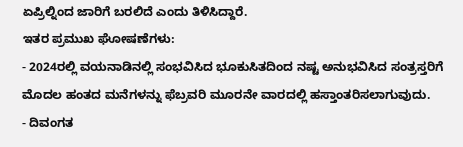ಏಪ್ರಿಲ್ನಿಂದ ಜಾರಿಗೆ ಬರಲಿದೆ ಎಂದು ತಿಳಿಸಿದ್ದಾರೆ.
ಇತರ ಪ್ರಮುಖ ಘೋಷಣೆಗಳು:
- 2024ರಲ್ಲಿ ವಯನಾಡಿನಲ್ಲಿ ಸಂಭವಿಸಿದ ಭೂಕುಸಿತದಿಂದ ನಷ್ಟ ಅನುಭವಿಸಿದ ಸಂತ್ರಸ್ತರಿಗೆ ಮೊದಲ ಹಂತದ ಮನೆಗಳನ್ನು ಫೆಬ್ರವರಿ ಮೂರನೇ ವಾರದಲ್ಲಿ ಹಸ್ತಾಂತರಿಸಲಾಗುವುದು.
- ದಿವಂಗತ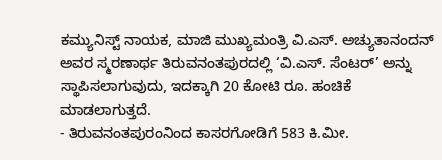ಕಮ್ಯುನಿಸ್ಟ್ ನಾಯಕ, ಮಾಜಿ ಮುಖ್ಯಮಂತ್ರಿ ವಿ.ಎಸ್. ಅಚ್ಯುತಾನಂದನ್ ಅವರ ಸ್ಮರಣಾರ್ಥ ತಿರುವನಂತಪುರದಲ್ಲಿ ‘ವಿ.ಎಸ್. ಸೆಂಟರ್’ ಅನ್ನು ಸ್ಥಾಪಿಸಲಾಗುವುದು, ಇದಕ್ಕಾಗಿ 20 ಕೋಟಿ ರೂ. ಹಂಚಿಕೆ ಮಾಡಲಾಗುತ್ತದೆ.
- ತಿರುವನಂತಪುರಂನಿಂದ ಕಾಸರಗೋಡಿಗೆ 583 ಕಿ.ಮೀ.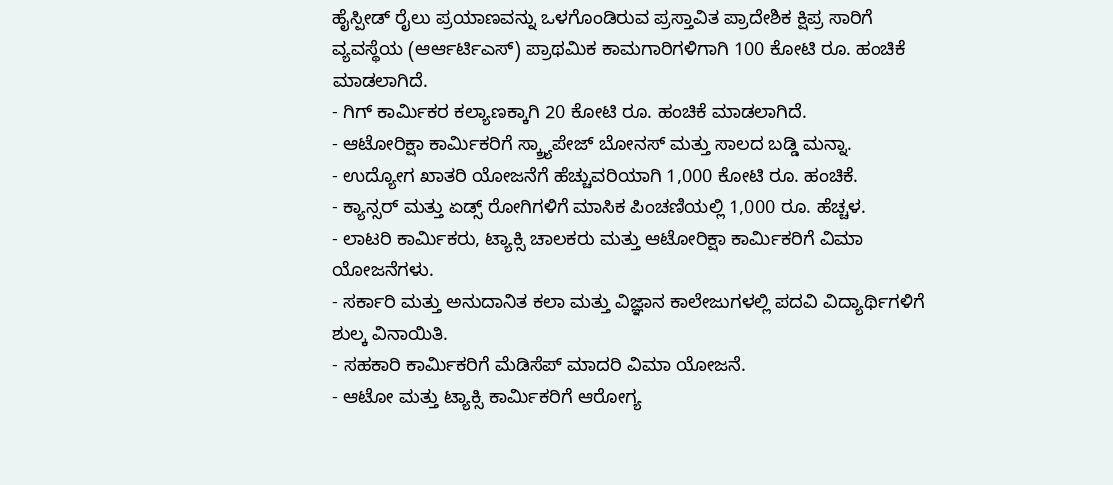ಹೈಸ್ಪೀಡ್ ರೈಲು ಪ್ರಯಾಣವನ್ನು ಒಳಗೊಂಡಿರುವ ಪ್ರಸ್ತಾವಿತ ಪ್ರಾದೇಶಿಕ ಕ್ಷಿಪ್ರ ಸಾರಿಗೆ ವ್ಯವಸ್ಥೆಯ (ಆರ್ಆರ್ಟಿಎಸ್) ಪ್ರಾಥಮಿಕ ಕಾಮಗಾರಿಗಳಿಗಾಗಿ 100 ಕೋಟಿ ರೂ. ಹಂಚಿಕೆ ಮಾಡಲಾಗಿದೆ.
- ಗಿಗ್ ಕಾರ್ಮಿಕರ ಕಲ್ಯಾಣಕ್ಕಾಗಿ 20 ಕೋಟಿ ರೂ. ಹಂಚಿಕೆ ಮಾಡಲಾಗಿದೆ.
- ಆಟೋರಿಕ್ಷಾ ಕಾರ್ಮಿಕರಿಗೆ ಸ್ಕ್ರ್ಯಾಪೇಜ್ ಬೋನಸ್ ಮತ್ತು ಸಾಲದ ಬಡ್ಡಿ ಮನ್ನಾ.
- ಉದ್ಯೋಗ ಖಾತರಿ ಯೋಜನೆಗೆ ಹೆಚ್ಚುವರಿಯಾಗಿ 1,000 ಕೋಟಿ ರೂ. ಹಂಚಿಕೆ.
- ಕ್ಯಾನ್ಸರ್ ಮತ್ತು ಏಡ್ಸ್ ರೋಗಿಗಳಿಗೆ ಮಾಸಿಕ ಪಿಂಚಣಿಯಲ್ಲಿ 1,000 ರೂ. ಹೆಚ್ಚಳ.
- ಲಾಟರಿ ಕಾರ್ಮಿಕರು, ಟ್ಯಾಕ್ಸಿ ಚಾಲಕರು ಮತ್ತು ಆಟೋರಿಕ್ಷಾ ಕಾರ್ಮಿಕರಿಗೆ ವಿಮಾ ಯೋಜನೆಗಳು.
- ಸರ್ಕಾರಿ ಮತ್ತು ಅನುದಾನಿತ ಕಲಾ ಮತ್ತು ವಿಜ್ಞಾನ ಕಾಲೇಜುಗಳಲ್ಲಿ ಪದವಿ ವಿದ್ಯಾರ್ಥಿಗಳಿಗೆ ಶುಲ್ಕ ವಿನಾಯಿತಿ.
- ಸಹಕಾರಿ ಕಾರ್ಮಿಕರಿಗೆ ಮೆಡಿಸೆಪ್ ಮಾದರಿ ವಿಮಾ ಯೋಜನೆ.
- ಆಟೋ ಮತ್ತು ಟ್ಯಾಕ್ಸಿ ಕಾರ್ಮಿಕರಿಗೆ ಆರೋಗ್ಯ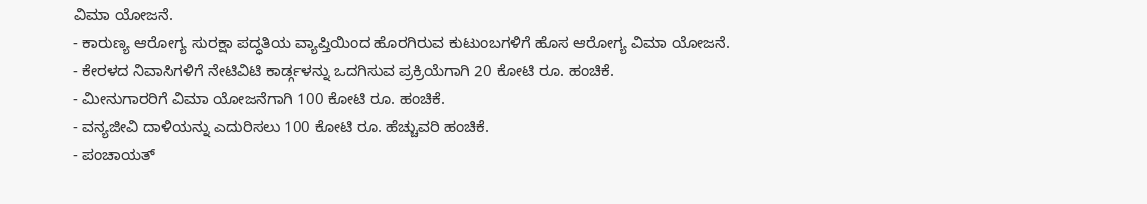ವಿಮಾ ಯೋಜನೆ.
- ಕಾರುಣ್ಯ ಆರೋಗ್ಯ ಸುರಕ್ಷಾ ಪದ್ಧತಿಯ ವ್ಯಾಪ್ತಿಯಿಂದ ಹೊರಗಿರುವ ಕುಟುಂಬಗಳಿಗೆ ಹೊಸ ಆರೋಗ್ಯ ವಿಮಾ ಯೋಜನೆ.
- ಕೇರಳದ ನಿವಾಸಿಗಳಿಗೆ ನೇಟಿವಿಟಿ ಕಾರ್ಡ್ಗಳನ್ನು ಒದಗಿಸುವ ಪ್ರಕ್ರಿಯೆಗಾಗಿ 20 ಕೋಟಿ ರೂ. ಹಂಚಿಕೆ.
- ಮೀನುಗಾರರಿಗೆ ವಿಮಾ ಯೋಜನೆಗಾಗಿ 100 ಕೋಟಿ ರೂ. ಹಂಚಿಕೆ.
- ವನ್ಯಜೀವಿ ದಾಳಿಯನ್ನು ಎದುರಿಸಲು 100 ಕೋಟಿ ರೂ. ಹೆಚ್ಚುವರಿ ಹಂಚಿಕೆ.
- ಪಂಚಾಯತ್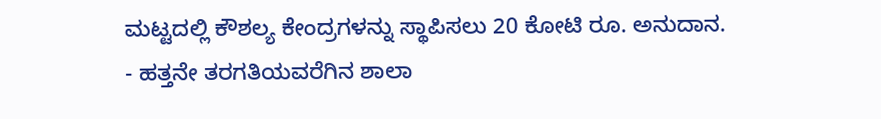ಮಟ್ಟದಲ್ಲಿ ಕೌಶಲ್ಯ ಕೇಂದ್ರಗಳನ್ನು ಸ್ಥಾಪಿಸಲು 20 ಕೋಟಿ ರೂ. ಅನುದಾನ.
- ಹತ್ತನೇ ತರಗತಿಯವರೆಗಿನ ಶಾಲಾ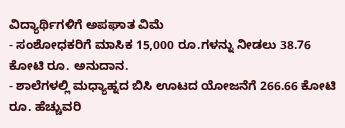ವಿದ್ಯಾರ್ಥಿಗಳಿಗೆ ಅಪಘಾತ ವಿಮೆ
- ಸಂಶೋಧಕರಿಗೆ ಮಾಸಿಕ 15,000 ರೂ.ಗಳನ್ನು ನೀಡಲು 38.76 ಕೋಟಿ ರೂ. ಅನುದಾನ.
- ಶಾಲೆಗಳಲ್ಲಿ ಮಧ್ಯಾಹ್ನದ ಬಿಸಿ ಊಟದ ಯೋಜನೆಗೆ 266.66 ಕೋಟಿ ರೂ. ಹೆಚ್ಚುವರಿ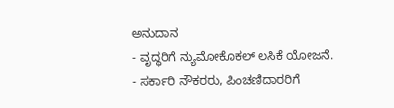ಅನುದಾನ
- ವೃದ್ಧರಿಗೆ ನ್ಯುಮೋಕೊಕಲ್ ಲಸಿಕೆ ಯೋಜನೆ.
- ಸರ್ಕಾರಿ ನೌಕರರು, ಪಿಂಚಣಿದಾರರಿಗೆ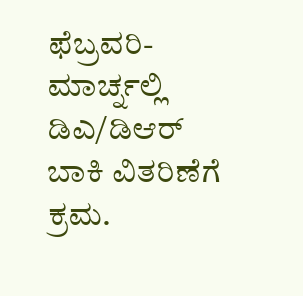ಫೆಬ್ರವರಿ-ಮಾರ್ಚ್ನಲ್ಲಿ ಡಿಎ/ಡಿಆರ್ ಬಾಕಿ ವಿತರಿಣೆಗೆ ಕ್ರಮ.